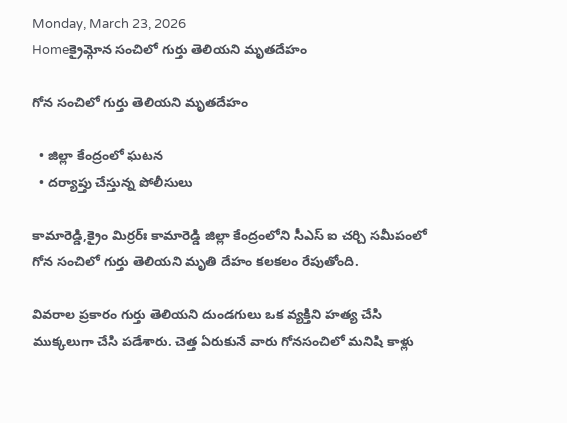Monday, March 23, 2026
Homeక్రైమ్గోన సంచిలో గుర్తు తెలియ‌ని మృతదేహం

గోన సంచిలో గుర్తు తెలియ‌ని మృతదేహం

  • జిల్లా కేంద్రంలో ఘ‌ట‌న‌
  • ద‌ర్యాప్తు చేస్తున్న పోలీసులు

కామారెడ్డి,క్రైం మిర్ర‌ర్ః కామారెడ్డి జిల్లా కేంద్రంలోని సీఎస్ ఐ చ‌ర్చి స‌మీపంలో గోన సంచిలో గుర్తు తెలియ‌ని మృతి దేహం క‌ల‌క‌లం రేపుతోంది.

వివ‌రాల ప్ర‌కారం గుర్తు తెలియ‌ని దుండ‌గులు ఒక వ్య‌క్తిని హ‌త్య చేసి ముక్క‌లుగా చేసి ప‌డేశారు. చెత్త ఏరుకునే వారు గోన‌సంచిలో మ‌నిషి కాళ్లు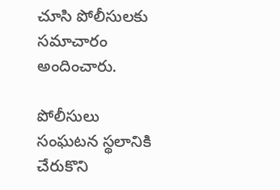చూసి పోలీసుల‌కు స‌మాచారం అందించారు.

పోలీసులు సంఘ‌ట‌న స్థ‌లానికి చేరుకొని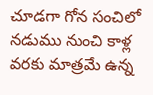చూడ‌గా గోన సంచిలో న‌డుము నుంచి కాళ్ల వ‌ర‌కు మాత్ర‌మే ఉన్న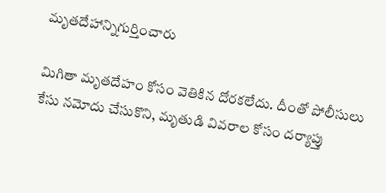మృత‌దేహాన్నిగుర్తించారు

మిగితా మృత‌దేహం కోసం వెతికిన దోర‌క‌లేదు. దీంతో పోలీసులు కేసు న‌మోదు చేసుకొని, మృతుడి వివ‌రాల కోసం ద‌ర్యాప్తు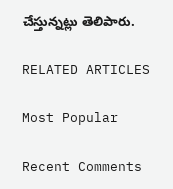చేస్తున్న‌ట్లు తెలిపారు.

RELATED ARTICLES

Most Popular

Recent Comments